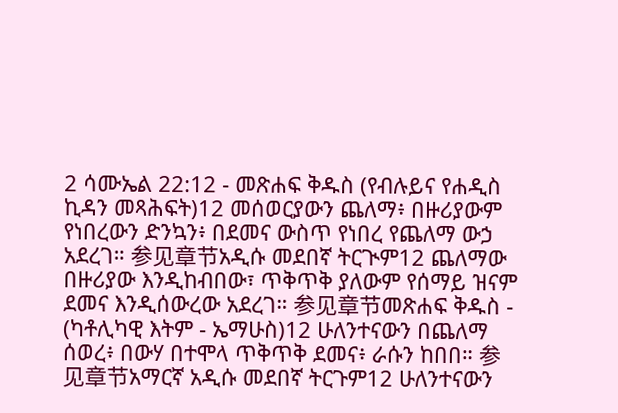2 ሳሙኤል 22:12 - መጽሐፍ ቅዱስ (የብሉይና የሐዲስ ኪዳን መጻሕፍት)12 መሰወርያውን ጨለማ፥ በዙሪያውም የነበረውን ድንኳን፥ በደመና ውስጥ የነበረ የጨለማ ውኃ አደረገ። 参见章节አዲሱ መደበኛ ትርጒም12 ጨለማው በዙሪያው እንዲከብበው፣ ጥቅጥቅ ያለውም የሰማይ ዝናም ደመና እንዲሰውረው አደረገ። 参见章节መጽሐፍ ቅዱስ - (ካቶሊካዊ እትም - ኤማሁስ)12 ሁለንተናውን በጨለማ ሰወረ፥ በውሃ በተሞላ ጥቅጥቅ ደመና፥ ራሱን ከበበ። 参见章节አማርኛ አዲሱ መደበኛ ትርጉም12 ሁለንተናውን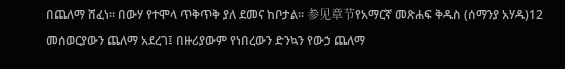በጨለማ ሸፈነ። በውሃ የተሞላ ጥቅጥቅ ያለ ደመና ከቦታል። 参见章节የአማርኛ መጽሐፍ ቅዱስ (ሰማንያ አሃዱ)12 መሰወርያውን ጨለማ አደረገ፤ በዙሪያውም የነበረውን ድንኳን የውኃ ጨለማ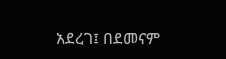አደረገ፤ በደመናም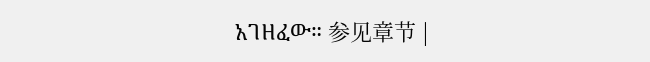አገዘፈው። 参见章节 |